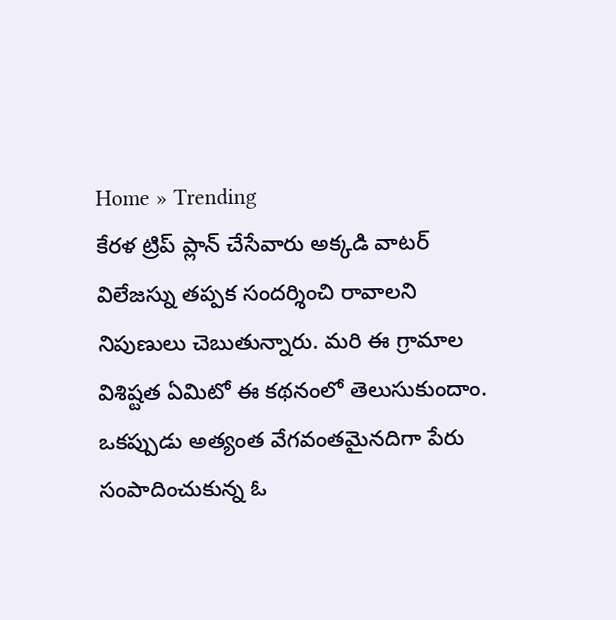Home » Trending
కేరళ ట్రిప్ ప్లాన్ చేసేవారు అక్కడి వాటర్ విలేజస్ను తప్పక సందర్శించి రావాలని నిపుణులు చెబుతున్నారు. మరి ఈ గ్రామాల విశిష్టత ఏమిటో ఈ కథనంలో తెలుసుకుందాం.
ఒకప్పుడు అత్యంత వేగవంతమైనదిగా పేరు సంపాదించుకున్న ఓ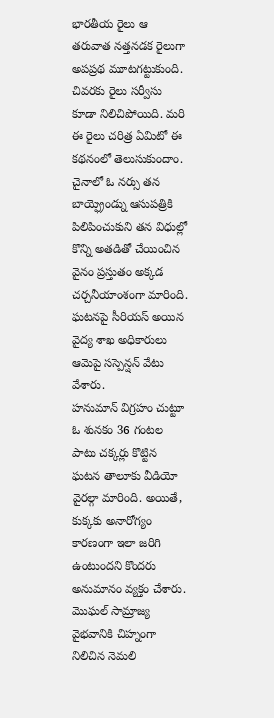భారతీయ రైలు ఆ తరువాత నత్తనడక రైలుగా అపప్రథ మూటగట్టుకుంది. చివరకు రైలు సర్వీసు కూడా నిలిచిపోయిది. మరి ఈ రైలు చరిత్ర ఏమిటో ఈ కథనంలో తెలుసుకుందాం.
చైనాలో ఓ నర్సు తన బాయ్ఫ్రెండ్ను ఆసుపత్రికి పిలిపించుకుని తన విధుల్లో కొన్ని అతడితో చేయించిన వైనం ప్రస్తుతం అక్కడ చర్చనీయాంశంగా మారింది. ఘటనపై సీరియస్ అయిన వైద్య శాఖ అధికారులు ఆమెపై సస్పెన్షన్ వేటు వేశారు.
హనుమాన్ విగ్రహం చుట్టూ ఓ శునకం 36 గంటల పాటు చక్కర్లు కొట్టిన ఘటన తాలూకు వీడియో వైరల్గా మారింది. అయితే, కుక్కకు అనారోగ్యం కారణంగా ఇలా జరిగి ఉంటుందని కొందరు అనుమానం వ్యక్తం చేశారు.
మొఘల్ సామ్రాజ్య వైభవానికి చిహ్నంగా నిలిచిన నెమలి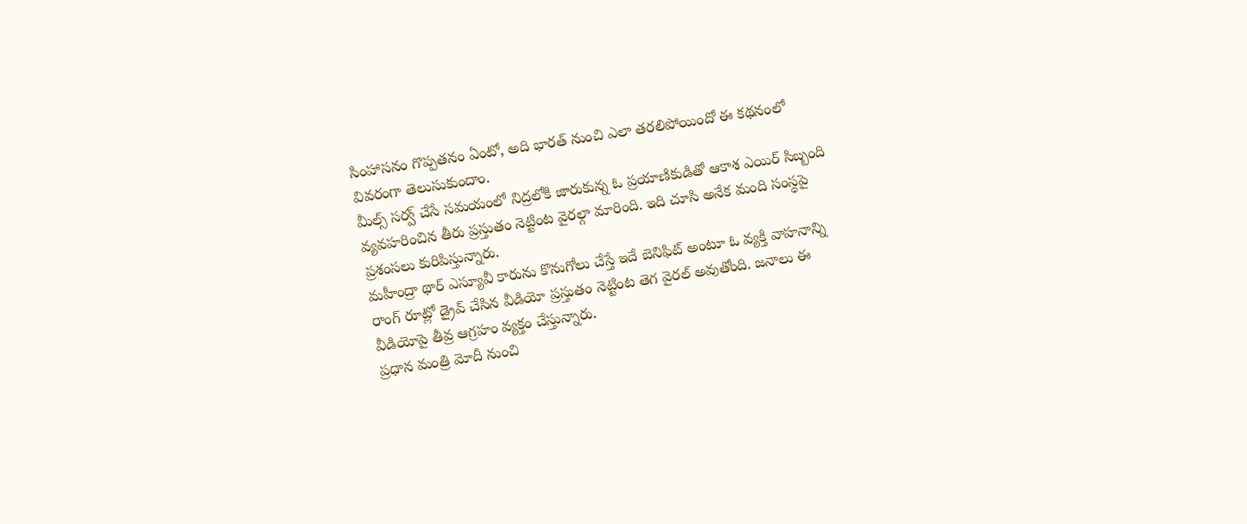సింహాసనం గొప్పతనం ఏంటో, అది భారత్ నుంచి ఎలా తరలిపోయిందో ఈ కథనంలో వివరంగా తెలుసుకుందాం.
మీల్స్ సర్వ్ చేసే సమయంలో నిద్రలోకి జారుకున్న ఓ ప్రయాణికుడితో ఆకాశ ఎయిర్ సిబ్బంది వ్యవహరించిన తీరు ప్రస్తుతం నెట్టింట వైరల్గా మారింది. ఇది చూసి అనేక మంది సంస్థపై ప్రశంసలు కురిపిస్తున్నారు.
మహీంద్రా థార్ ఎస్యూవీ కారును కొనుగోలు చేస్తే ఇదే బెనిఫిట్ అంటూ ఓ వ్యక్తి వాహనాన్ని రాంగ్ రూట్లో డ్రైవ్ చేసిన వీడియో ప్రస్తుతం నెట్టింట తెగ వైరల్ అవుతోంది. జనాలు ఈ వీడియోపై తీవ్ర ఆగ్రహం వ్యక్తం చేస్తున్నారు.
ప్రధాన మంత్రి మోదీ నుంచి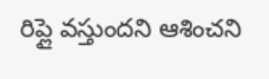రిప్లై వస్తుందని ఆశించని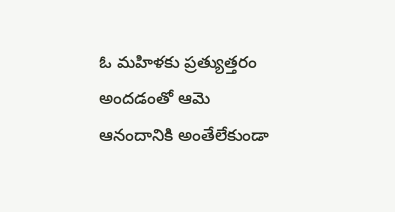ఓ మహిళకు ప్రత్యుత్తరం అందడంతో ఆమె ఆనందానికి అంతేలేకుండా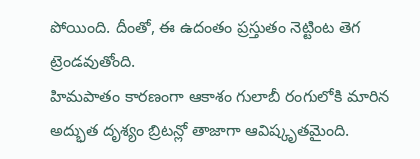పోయింది. దీంతో, ఈ ఉదంతం ప్రస్తుతం నెట్టింట తెగ ట్రెండవుతోంది.
హిమపాతం కారణంగా ఆకాశం గులాబీ రంగులోకి మారిన అద్భుత దృశ్యం బ్రిటన్లో తాజాగా ఆవిష్కృతమైంది.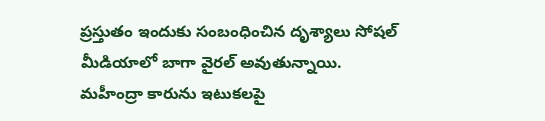ప్రస్తుతం ఇందుకు సంబంధించిన దృశ్యాలు సోషల్ మీడియాలో బాగా వైరల్ అవుతున్నాయి.
మహీంద్రా కారును ఇటుకలపై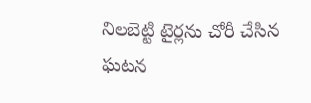నిలబెట్టి టైర్లను చోరీ చేసిన ఘటన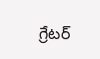గ్రేటర్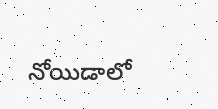నోయిడాలో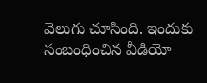వెలుగు చూసింది. ఇందుకు సంబంధించిన వీడియో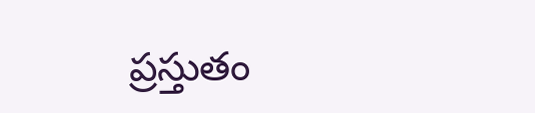ప్రస్తుతం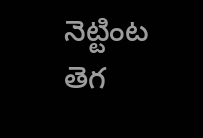నెట్టింట తెగ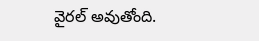వైరల్ అవుతోంది.